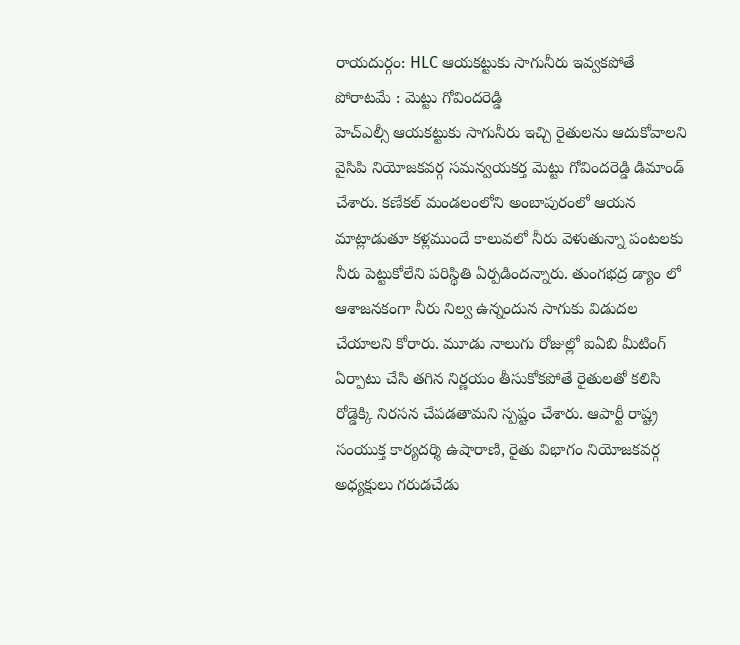రాయదుర్గం: HLC ఆయకట్టుకు సాగునీరు ఇవ్వకపోతే పోరాటమే : మెట్టు గోవిందరెడ్డి
హెచ్ఎల్సీ ఆయకట్టుకు సాగునీరు ఇచ్చి రైతులను ఆదుకోవాలని వైసిపి నియోజకవర్గ సమన్వయకర్త మెట్టు గోవిందరెడ్డి డిమాండ్ చేశారు. కణేకల్ మండలంలోని అంబాపురంలో ఆయన మాట్లాడుతూ కళ్లముందే కాలువలో నీరు వెళుతున్నా పంటలకు నీరు పెట్టుకోలేని పరిస్థితి ఏర్పడిందన్నారు. తుంగభద్ర డ్యాం లో ఆశాజనకంగా నీరు నిల్వ ఉన్నందున సాగుకు విడుదల చేయాలని కోరారు. మూడు నాలుగు రోజుల్లో ఐఏబి మీటింగ్ ఏర్పాటు చేసి తగిన నిర్ణయం తీసుకోకపోతే రైతులతో కలిసి రోడ్డెక్కి నిరసన చేపడతామని స్పష్టం చేశారు. ఆపార్టీ రాష్ట్ర సంయుక్త కార్యదర్శి ఉషారాణి, రైతు విభాగం నియోజకవర్గ అధ్యక్షులు గరుడచేడు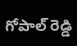గోపాల్ రెడ్డి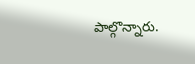పాల్గొన్నారు.